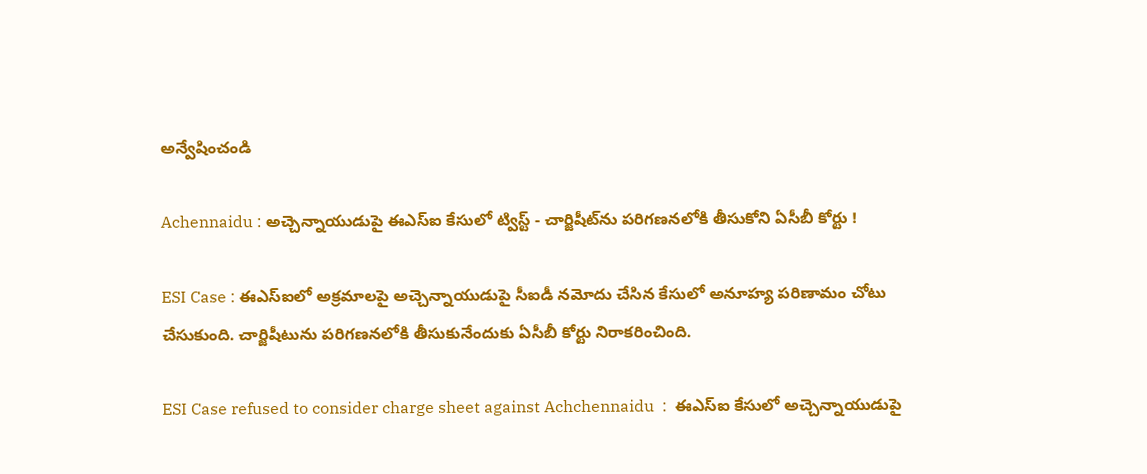అన్వేషించండి

Achennaidu : అచ్చెన్నాయుడుపై ఈఎస్ఐ కేసులో ట్విస్ట్ - చార్జిషీట్‌ను పరిగణనలోకి తీసుకోని ఏసీబీ కోర్టు !

ESI Case : ఈఎస్ఐలో అక్రమాలపై అచ్చెన్నాయుడుపై సీఐడీ నమోదు చేసిన కేసులో అనూహ్య పరిణామం చోటు చేసుకుంది. చార్జిషీటును పరిగణనలోకి తీసుకునేందుకు ఏసీబీ కోర్టు నిరాకరించింది.

ESI Case refused to consider charge sheet against Achchennaidu  :  ఈఎస్‍ఐ కేసులో అచ్చెన్నాయుడుపై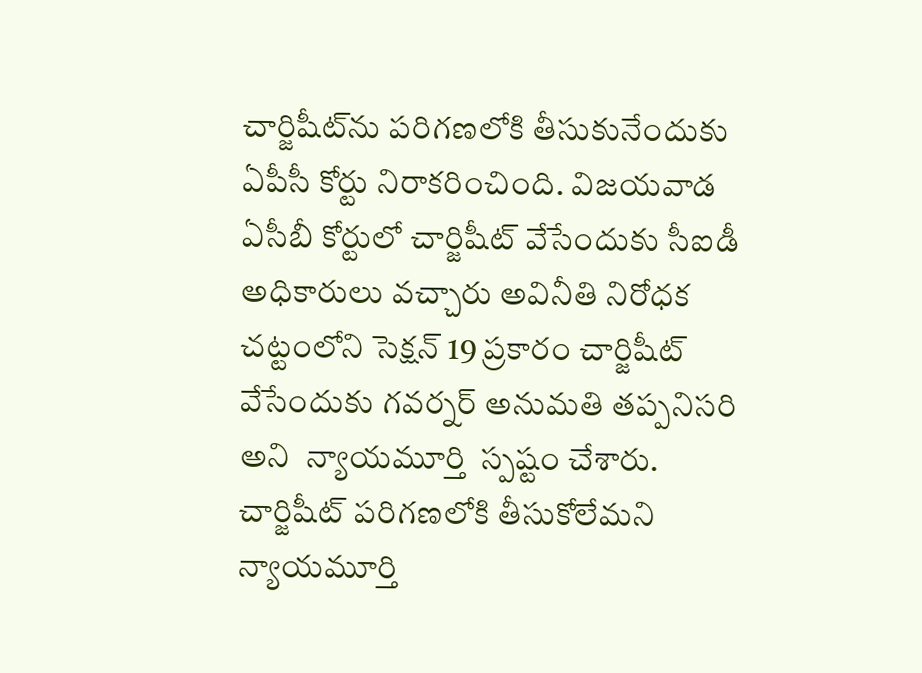చార్జిషీట్‍ను పరిగణలోకి తీసుకునేందుకు ఏపీసీ కోర్టు నిరాకరించింది. విజయవాడ ఏసీబీ కోర్టులో చార్జిషీట్‍ వేసేందుకు సీఐడీ అధికారులు వచ్చారు అవినీతి నిరోధక చట్టంలోని సెక్షన్ 19 ప్రకారం చార్జిషీట్ వేసేందుకు గవర్నర్ అనుమతి తప్పనిసరి అని  న్యాయమూర్తి  స్పష్టం చేశారు. చార్జిషీట్ పరిగణలోకి తీసుకోలేమని న్యాయమూర్తి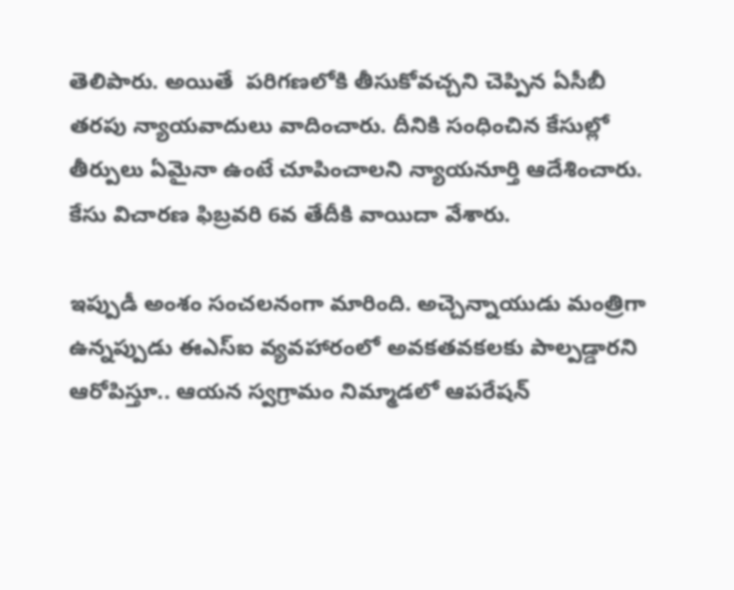తెలిపారు. అయితే  పరిగణలోకి తీసుకోవచ్చని చెప్పిన ఏసీబీ తరపు న్యాయవాదులు వాదించారు. దీనికి సంధించిన కేసుల్లో తీర్పులు ఏమైనా ఉంటే చూపించాలని న్యాయనూర్తి ఆదేశించారు.  కేసు విచారణ ఫిబ్రవరి 6వ తేదీకి వాయిదా వేశారు.

ఇప్పుడీ అంశం సంచలనంగా మారింది. అచ్చెన్నాయుడు మంత్రిగా ఉన్నప్పుడు ఈఎస్ఐ వ్యవహారంలో అవకతవకలకు పాల్పడ్డారని ఆరోపిస్తూ.. ఆయన స్వగ్రామం నిమ్మాడలో ఆపరేషన్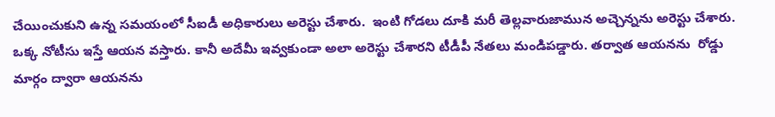చేయించుకుని ఉన్న సమయంలో సీఐడీ అధికారులు అరెస్టు చేశారు.  ఇంటి గోడలు దూకి మరీ తెల్లవారుజామున అచ్చెన్నను అరెస్టు చేశారు. ఒక్క నోటీసు ఇస్తే ఆయన వస్తారు. కానీ అదేమీ ఇవ్వకుండా అలా అరెస్టు చేశారని టీడీపీ నేతలు మండిపడ్డారు. తర్వాత ఆయనను  రోడ్డు మార్గం ద్వారా ఆయనను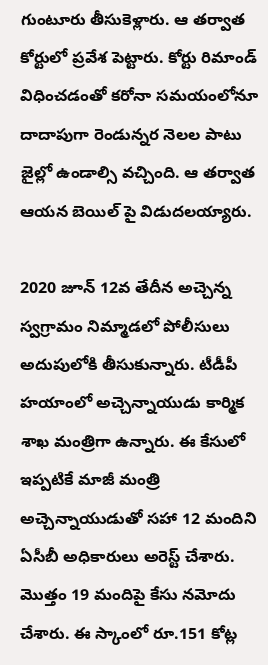గుంటూరు తీసుకెళ్లారు. ఆ తర్వాత కోర్టులో ప్రవేశ పెట్టారు. కోర్టు రిమాండ్ విధించడంతో కరోనా సమయంలోనూ  దాదాపుగా రెండున్నర నెలల పాటు జైల్లో ఉండాల్సి వచ్చింది. ఆ తర్వాత ఆయన బెయిల్ పై విడుదలయ్యారు.

2020 జూన్ 12వ తేదీన అచ్చెన్న స్వగ్రామం నిమ్మాడలో పోలీసులు అదుపులోకి తీసుకున్నారు. టీడీపీ హయాంలో అచ్చెన్నాయుడు కార్మిక శాఖ మంత్రిగా ఉన్నారు. ఈ కేసులో ఇప్పటికే మాజీ మంత్రి అచ్చెన్నాయుడుతో సహా 12 మందిని ఏసీబీ అధికారులు అరెస్ట్‌ చేశారు. మొత్తం 19 మందిపై కేసు నమోదు చేశారు. ఈ స్కాంలో రూ.151 కోట్ల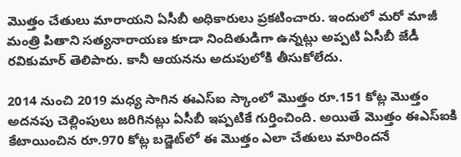మొత్తం చేతులు మారాయని ఏసీబీ అధికారులు ప్రకటించారు. ఇందులో మరో మాజీ మంత్రి పితాని సత్యనారాయణ కూడా నిందితుడిగా ఉన్నట్లు అప్పటి ఏసీబీ జేడీ రవికుమార్‌ తెలిపారు. కానీ ఆయనను అదుపులోకి తీసుకోలేదు.

2014 నుంచి 2019 మధ్య సాగిన ఈఎస్‌ఐ స్కాంలో మొత్తం రూ.151 కోట్ల మొత్తం అదనపు చెల్లింపులు జరిగినట్లు ఏసీబీ ఇప్పటికే గుర్తించింది. అయితే మొత్తం ఈఎస్‌ఐకి కేటాయించిన రూ.970 కోట్ల బడ్జెట్‌లో ఈ మొత్తం ఎలా చేతులు మారిందనే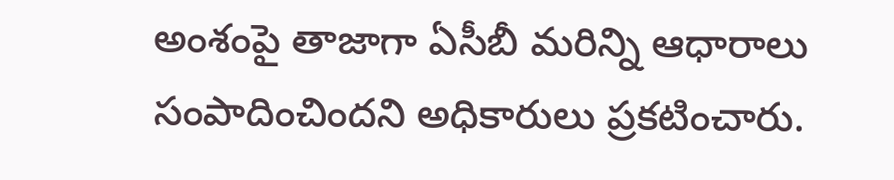అంశంపై తాజాగా ఏసీబీ మరిన్ని ఆధారాలు సంపాదించిందని అధికారులు ప్రకటించారు.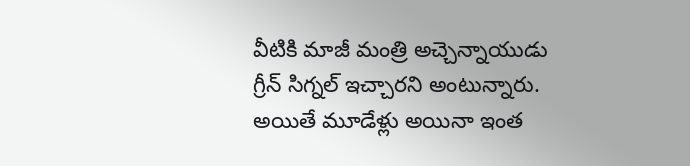వీటికి మాజీ మంత్రి అచ్చెన్నాయుడు గ్రీన్‌ సిగ్నల్‌ ఇచ్చారని అంటున్నారు.  అయితే మూడేళ్లు అయినా ఇంత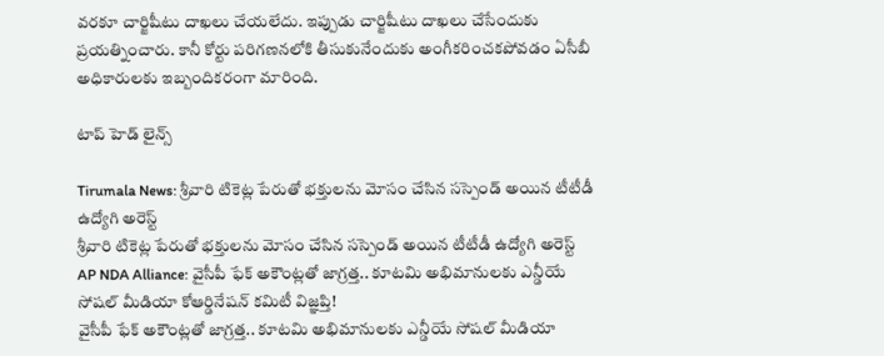వరకూ చార్జిషీటు దాఖలు చేయలేదు. ఇప్పుడు చార్జిషీటు దాఖలు చేసేందుకు ప్రయత్నించారు. కానీ కోర్టు పరిగణనలోకి తీసుకునేందుకు అంగీకరించకపోవడం ఏసీబీ అధికారులకు ఇబ్బందికరంగా మారింది.

టాప్ హెడ్ లైన్స్

Tirumala News: శ్రీవారి టికెట్ల పేరుతో భక్తులను మోసం చేసిన సస్పెండ్‌ అయిన టీటీడీ ఉద్యోగి అరెస్ట్
శ్రీవారి టికెట్ల పేరుతో భక్తులను మోసం చేసిన సస్పెండ్‌ అయిన టీటీడీ ఉద్యోగి అరెస్ట్
AP NDA Alliance: వైసీపీ ఫేక్ అకౌంట్లతో జాగ్రత్త.. కూటమి అభిమానులకు ఎన్డీయే సోషల్ మీడియా కోఆర్డినేషన్ కమిటీ విజ్ఞప్తి!
వైసీపీ ఫేక్ అకౌంట్లతో జాగ్రత్త.. కూటమి అభిమానులకు ఎన్డీయే సోషల్ మీడియా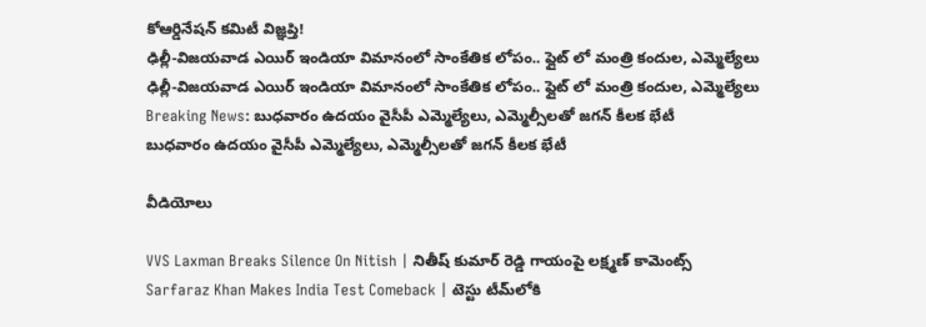కోఆర్డినేషన్ కమిటీ విజ్ఞప్తి!
ఢిల్లీ-విజయవాడ ఎయిర్ ఇండియా విమానంలో సాంకేతిక లోపం.. ఫ్లైట్ లో మంత్రి కందుల, ఎమ్మెల్యేలు
ఢిల్లీ-విజయవాడ ఎయిర్ ఇండియా విమానంలో సాంకేతిక లోపం.. ఫ్లైట్ లో మంత్రి కందుల, ఎమ్మెల్యేలు
Breaking News: బుధవారం ఉదయం వైసీపీ ఎమ్మెల్యేలు, ఎమ్మెల్సీలతో జగన్ కీలక భేటీ
బుధవారం ఉదయం వైసీపీ ఎమ్మెల్యేలు, ఎమ్మెల్సీలతో జగన్ కీలక భేటీ

వీడియోలు

VVS Laxman Breaks Silence On Nitish | నితీష్ కుమార్ రెడ్డి గాయంపై లక్ష్మణ్ కామెంట్స్
Sarfaraz Khan Makes India Test Comeback | టెస్టు టీమ్‌లోకి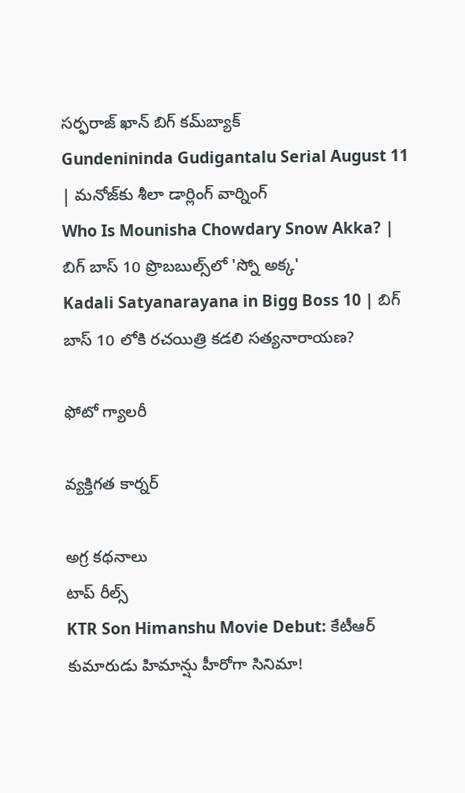సర్ఫరాజ్ ఖాన్ బిగ్ కమ్‌బ్యాక్
Gundenininda Gudigantalu Serial August 11 | మనోజ్‌కు శీలా డార్లింగ్ వార్నింగ్
Who Is Mounisha Chowdary Snow Akka? | బిగ్ బాస్ 10 ప్రొబబుల్స్‌లో 'స్నో అక్క'
Kadali Satyanarayana in Bigg Boss 10 | బిగ్ బాస్ 10 లోకి రచయిత్రి కడలి సత్యనారాయణ?

ఫోటో గ్యాలరీ

వ్యక్తిగత కార్నర్

అగ్ర కథనాలు
టాప్ రీల్స్
KTR Son Himanshu Movie Debut: కేటీఆర్ కుమారుడు హిమాన్షు హీరోగా సినిమా!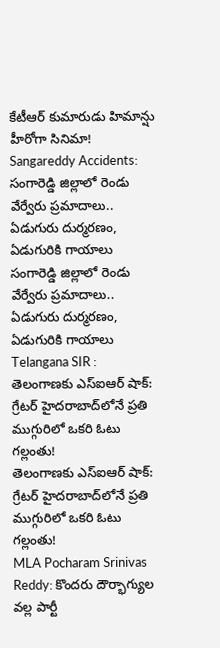కేటీఆర్ కుమారుడు హిమాన్షు హీరోగా సినిమా!
Sangareddy Accidents: సంగారెడ్డి జిల్లాలో రెండు వేర్వేరు ప్రమాదాలు.. ఏడుగురు దుర్మరణం, ఏడుగురికి గాయాలు
సంగారెడ్డి జిల్లాలో రెండు వేర్వేరు ప్రమాదాలు.. ఏడుగురు దుర్మరణం, ఏడుగురికి గాయాలు
Telangana SIR : తెలంగాణకు ఎస్ఐఆర్ షాక్: గ్రేటర్ హైదరాబాద్‌లోనే ప్రతి ముగ్గురిలో ఒకరి ఓటు గల్లంతు!
తెలంగాణకు ఎస్ఐఆర్ షాక్: గ్రేటర్ హైదరాబాద్‌లోనే ప్రతి ముగ్గురిలో ఒకరి ఓటు గల్లంతు!
MLA Pocharam Srinivas Reddy: కొందరు దౌర్భాగ్యుల వల్ల పార్టీ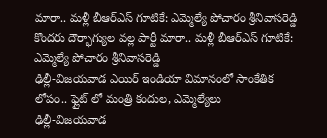మారా.. మళ్లీ బీఆర్ఎస్‌ గూటికే: ఎమ్మెల్యే పోచారం శ్రీనివాసరెడ్డి
కొందరు దౌర్భాగ్యుల వల్ల పార్టీ మారా.. మళ్లీ బీఆర్ఎస్‌ గూటికే: ఎమ్మెల్యే పోచారం శ్రీనివాసరెడ్డి
ఢిల్లీ-విజయవాడ ఎయిర్ ఇండియా విమానంలో సాంకేతిక లోపం.. ఫ్లైట్ లో మంత్రి కందుల, ఎమ్మెల్యేలు
ఢిల్లీ-విజయవాడ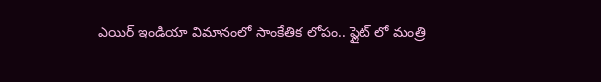ఎయిర్ ఇండియా విమానంలో సాంకేతిక లోపం.. ఫ్లైట్ లో మంత్రి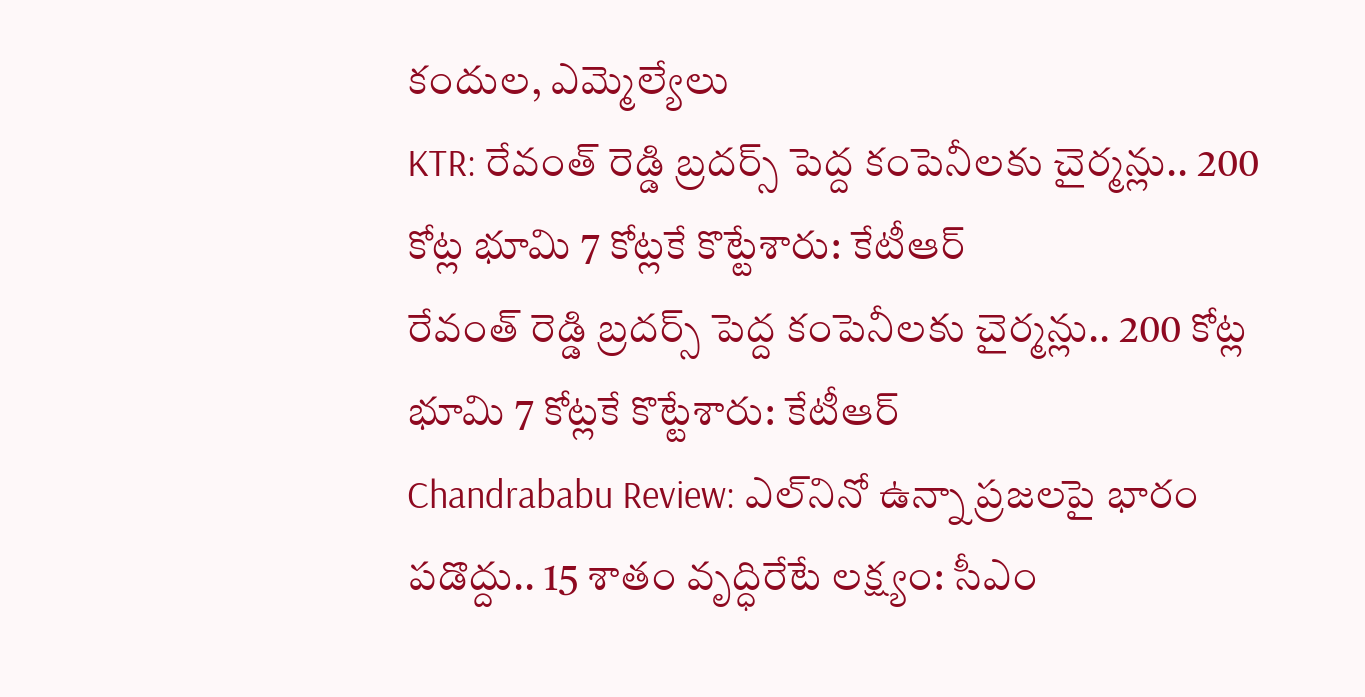కందుల, ఎమ్మెల్యేలు
KTR: రేవంత్ రెడ్డి బ్రదర్స్ పెద్ద కంపెనీలకు చైర్మన్లు.. 200 కోట్ల భూమి 7 కోట్లకే కొట్టేశారు: కేటీఆర్
రేవంత్ రెడ్డి బ్రదర్స్ పెద్ద కంపెనీలకు చైర్మన్లు.. 200 కోట్ల భూమి 7 కోట్లకే కొట్టేశారు: కేటీఆర్
Chandrababu Review: ఎల్‌నినో ఉన్నా ప్రజలపై భారం పడొద్దు.. 15 శాతం వృద్ధిరేటే లక్ష్యం: సీఎం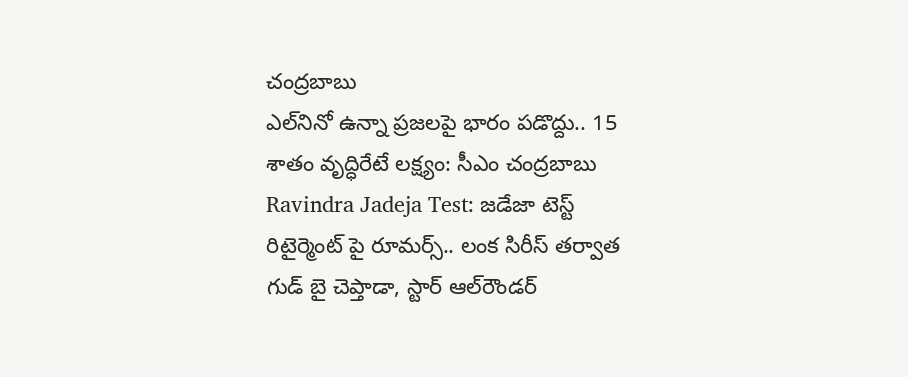చంద్రబాబు
ఎల్‌నినో ఉన్నా ప్రజలపై భారం పడొద్దు.. 15 శాతం వృద్ధిరేటే లక్ష్యం: సీఎం చంద్రబాబు
Ravindra Jadeja Test: జడేజా టెస్ట్ రిటైర్మెంట్ పై రూమర్స్.. లంక సిరీస్ తర్వాత గుడ్ బై చెప్తాడా, స్టార్ ఆల్‌రౌండర్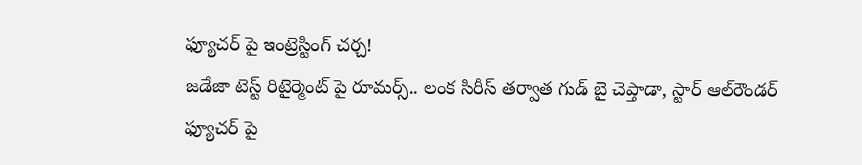ఫ్యూచర్ పై ఇంట్రెస్టింగ్ చ‌ర్చ‌!
జడేజా టెస్ట్ రిటైర్మెంట్ పై రూమర్స్.. లంక సిరీస్ తర్వాత గుడ్ బై చెప్తాడా, స్టార్ ఆల్‌రౌండర్ ఫ్యూచర్ పై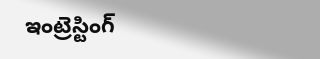ఇంట్రెస్టింగ్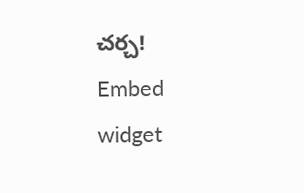చ‌ర్చ‌!
Embed widget